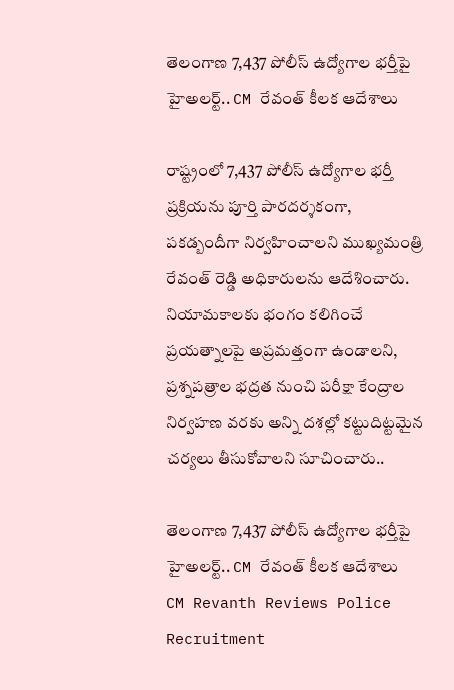తెలంగాణ 7,437 పోలీస్ ఉద్యోగాల భర్తీపై హైఅలర్ట్.. CM రేవంత్ కీలక ఆదేశాలు

రాష్ట్రంలో 7,437 పోలీస్ ఉద్యోగాల భర్తీ ప్రక్రియను పూర్తి పారదర్శకంగా, పకడ్బందీగా నిర్వహించాలని ముఖ్యమంత్రి రేవంత్ రెడ్డి అధికారులను ఆదేశించారు. నియామకాలకు భంగం కలిగించే ప్రయత్నాలపై అప్రమత్తంగా ఉండాలని, ప్రశ్నపత్రాల భద్రత నుంచి పరీక్షా కేంద్రాల నిర్వహణ వరకు అన్ని దశల్లో కట్టుదిట్టమైన చర్యలు తీసుకోవాలని సూచించారు..

తెలంగాణ 7,437 పోలీస్ ఉద్యోగాల భర్తీపై హైఅలర్ట్.. CM రేవంత్ కీలక ఆదేశాలు
CM Revanth Reviews Police Recruitment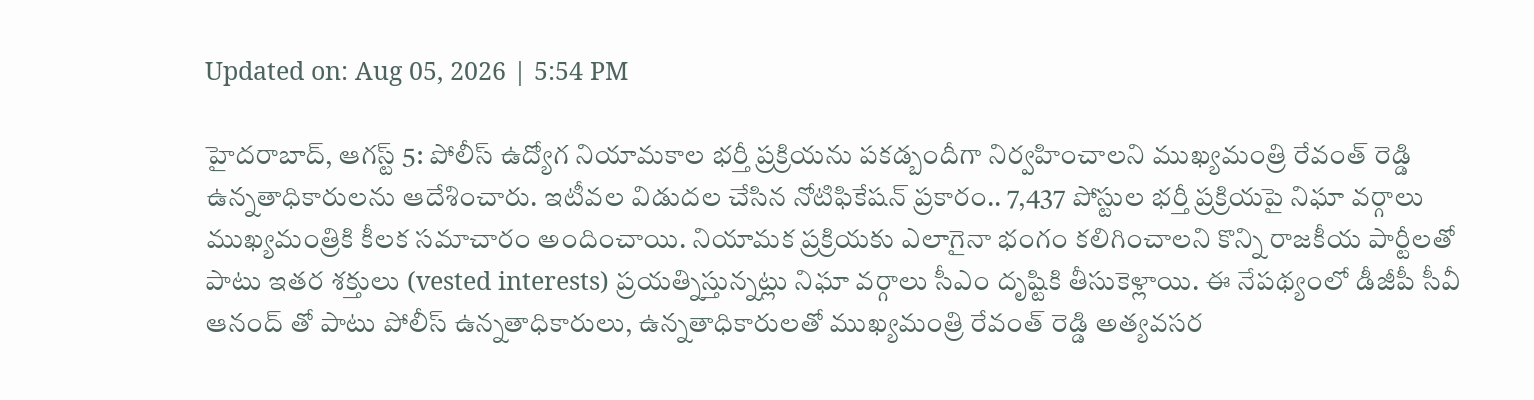Updated on: Aug 05, 2026 | 5:54 PM

హైదరాబాద్, ఆగస్ట్ 5: పోలీస్ ఉద్యోగ నియామకాల భర్తీ ప్రక్రియను పకడ్బందీగా నిర్వహించాలని ముఖ్యమంత్రి రేవంత్ రెడ్డి ఉన్నతాధికారులను ఆదేశించారు. ఇటీవల విడుదల చేసిన నోటిఫికేషన్ ప్రకారం.. 7,437 పోస్టుల భర్తీ ప్రక్రియపై నిఘా వర్గాలు ముఖ్యమంత్రికి కీలక సమాచారం అందించాయి. నియామక ప్రక్రియకు ఎలాగైనా భంగం కలిగించాలని కొన్ని రాజకీయ పార్టీలతో పాటు ఇతర శక్తులు (vested interests) ప్రయత్నిస్తున్నట్లు నిఘా వర్గాలు సీఎం దృష్టికి తీసుకెళ్లాయి. ఈ నేపథ్యంలో డీజీపీ సీవీ ఆనంద్ తో పాటు పోలీస్ ఉన్నతాధికారులు, ఉన్నతాధికారులతో ముఖ్యమంత్రి రేవంత్ రెడ్డి అత్యవసర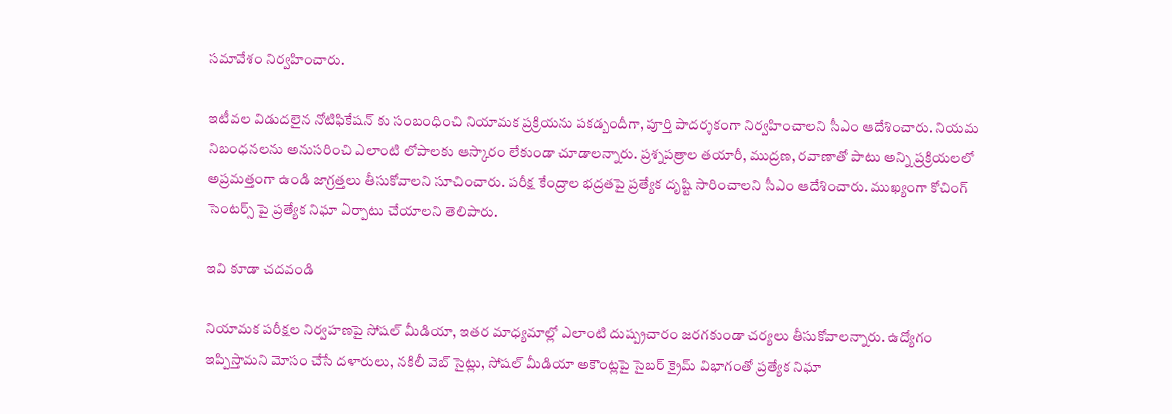సమావేశం నిర్వహించారు.

ఇటీవల విడుదలైన నోటిఫికేషన్ కు సంబంధించి నియామక ప్రక్రియను పకడ్బందీగా, పూర్తి పాదర్శకంగా నిర్వహించాలని సీఎం ఆదేశించారు. నియమ నిబంధనలను అనుసరించి ఎలాంటి లోపాలకు ఆస్కారం లేకుండా చూడాలన్నారు. ప్రశ్నపత్రాల తయారీ, ముద్రణ, రవాణాతో పాటు అన్ని ప్రక్రియలలో అప్రమత్తంగా ఉండి జాగ్రత్తలు తీసుకోవాలని సూచించారు. పరీక్ష కేంద్రాల భద్రతపై ప్రత్యేక దృష్టి సారించాలని సీఎం ఆదేశించారు. ముఖ్యంగా కోచింగ్ సెంటర్స్ పై ప్రత్యేక నిఘా ఏర్పాటు చేయాలని తెలిపారు.

ఇవి కూడా చదవండి

నియామక పరీక్షల నిర్వహణపై సోషల్ మీడియా, ఇతర మాధ్యమాల్లో ఎలాంటి దుష్ప్రచారం జరగకుండా చర్యలు తీసుకోవాలన్నారు. ఉద్యోగం ఇప్పిస్తామని మోసం చేసే దళారులు, నకిలీ వెబ్ సైట్లు, సోషల్ మీడియా అకౌంట్లపై సైబర్ క్రైమ్ విభాగంతో ప్రత్యేక నిఘా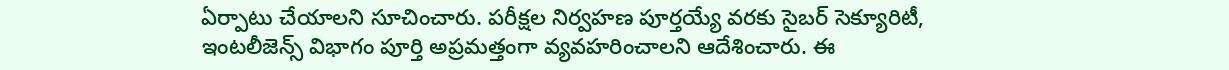ఏర్పాటు చేయాలని సూచించారు. పరీక్షల నిర్వహణ పూర్తయ్యే వరకు సైబర్ సెక్యూరిటీ, ఇంటలీజెన్స్ విభాగం పూర్తి అప్రమత్తంగా వ్యవహరించాలని ఆదేశించారు. ఈ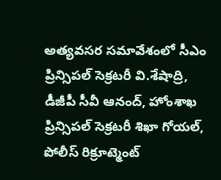అత్యవసర సమావేశంలో సీఎం ప్రిన్సిపల్ సెక్రటరీ వి.శేషాద్రి, డీజీపీ సీవీ ఆనంద్, హోంశాఖ ప్రిన్సిపల్ సెక్రటరీ శిఖా గోయల్, పోలీస్ రిక్రూట్మెంట్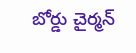బోర్డు చైర్మన్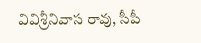వివిశ్రీనివాస రావు, సీపీ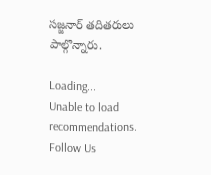సజ్జనార్ తదితరులు పాల్గొన్నారు.

Loading...
Unable to load recommendations.
Follow Us